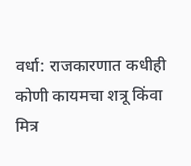वर्धा: राजकारणात कधीही कोणी कायमचा शत्रू किंवा मित्र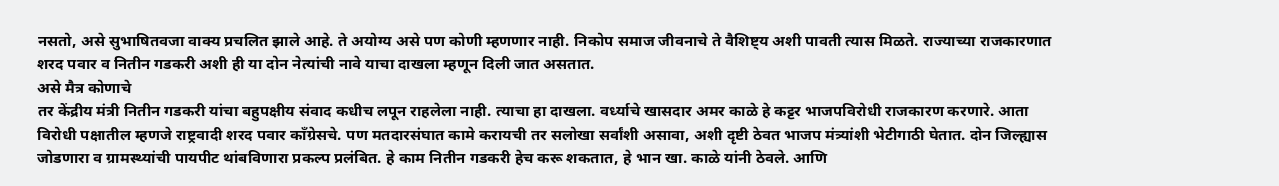नसतो, असे सुभाषितवजा वाक्य प्रचलित झाले आहे. ते अयोग्य असे पण कोणी म्हणणार नाही. निकोप समाज जीवनाचे ते वैशिष्ट्य अशी पावती त्यास मिळते. राज्याच्या राजकारणात शरद पवार व नितीन गडकरी अशी ही या दोन नेत्यांची नावे याचा दाखला म्हणून दिली जात असतात.
असे मैत्र कोणाचे
तर केंद्रीय मंत्री नितीन गडकरी यांचा बहुपक्षीय संवाद कधीच लपून राहलेला नाही. त्याचा हा दाखला. वर्ध्याचे खासदार अमर काळे हे कट्टर भाजपविरोधी राजकारण करणारे. आता विरोधी पक्षातील म्हणजे राष्ट्रवादी शरद पवार काँग्रेसचे. पण मतदारसंघात कामे करायची तर सलोखा सर्वांशी असावा, अशी दृष्टी ठेवत भाजप मंत्र्यांशी भेटीगाठी घेतात. दोन जिल्ह्यास जोडणारा व ग्रामस्थ्यांची पायपीट थांबविणारा प्रकल्प प्रलंबित. हे काम नितीन गडकरी हेच करू शकतात, हे भान खा. काळे यांनी ठेवले. आणि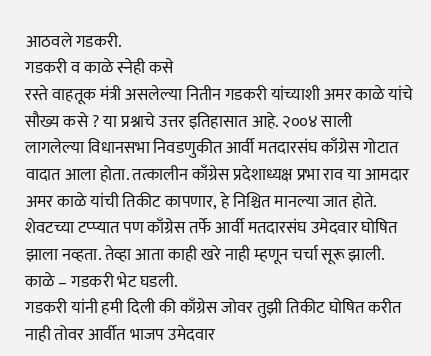आठवले गडकरी.
गडकरी व काळे स्नेही कसे
रस्ते वाहतूक मंत्री असलेल्या नितीन गडकरी यांच्याशी अमर काळे यांचे सौख्य कसे ? या प्रश्नाचे उत्तर इतिहासात आहे. २००४ साली लागलेल्या विधानसभा निवडणुकीत आर्वी मतदारसंघ काँग्रेस गोटात वादात आला होता. तत्कालीन काँग्रेस प्रदेशाध्यक्ष प्रभा राव या आमदार अमर काळे यांची तिकीट कापणार, हे निश्चित मानल्या जात होते. शेवटच्या टप्प्यात पण काँग्रेस तर्फे आर्वी मतदारसंघ उमेदवार घोषित झाला नव्हता. तेव्हा आता काही खरे नाही म्हणून चर्चा सूरू झाली. काळे – गडकरी भेट घडली.
गडकरी यांनी हमी दिली की काँग्रेस जोवर तुझी तिकीट घोषित करीत नाही तोवर आर्वीत भाजप उमेदवार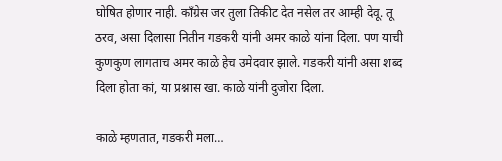घोषित होणार नाही. काँग्रेस जर तुला तिकीट देत नसेल तर आम्ही देवू. तू ठरव, असा दिलासा नितीन गडकरी यांनी अमर काळे यांना दिला. पण याची कुणकुण लागताच अमर काळे हेच उमेदवार झाले. गडकरी यांनी असा शब्द दिला होता कां, या प्रश्नास खा. काळे यांनी दुजोरा दिला.

काळे म्हणतात, गडकरी मला…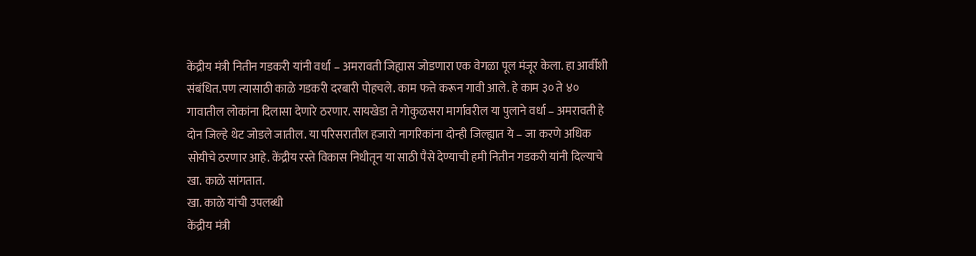केंद्रीय मंत्री नितीन गडकरी यांनी वर्धा – अमरावती जिह्यास जोडणारा एक वेगळा पूल मंजूर केला. हा आर्वीशी संबंधित.पण त्यासाठी काळे गडकरी दरबारी पोहचले. काम फत्ते करून गावी आले. हे काम ३० ते ४० गावातील लोकांना दिलासा देणारे ठरणार. सायखेडा ते गोकुळसरा मार्गावरील या पुलाने वर्धा – अमरावती हे दोन जिल्हे थेट जोडले जातील. या परिसरातील हजारो नागरिकांना दोन्ही जिल्ह्यात ये – जा करणे अधिक सोयीचे ठरणार आहे. केंद्रीय रस्ते विकास निधीतून या साठी पैसे देण्याची हमी नितीन गडकरी यांनी दिल्याचे खा. काळे सांगतात.
खा. काळे यांची उपलब्धी
केंद्रीय मंत्री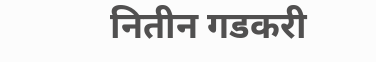नितीन गडकरी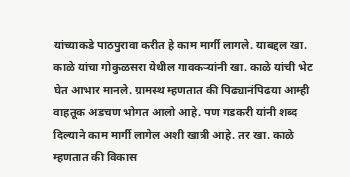यांच्याकडे पाठपुरावा करीत हे काम मार्गी लागले. याबद्दल खा. काळे यांचा गोकुळसरा येथील गावकऱ्यांनी खा. काळे यांची भेट घेत आभार मानले. ग्रामस्थ म्हणतात की पिढ्यानंपिढया आम्ही वाहतूक अडचण भोगत आलो आहे. पण गडकरी यांनी शब्द दिल्याने काम मार्गी लागेल अशी खात्री आहे. तर खा. काळे म्हणतात की विकास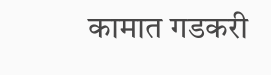कामात गडकरी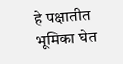हे पक्षातीत भूमिका घेत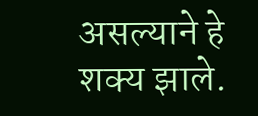असल्याने हे शक्य झाले.